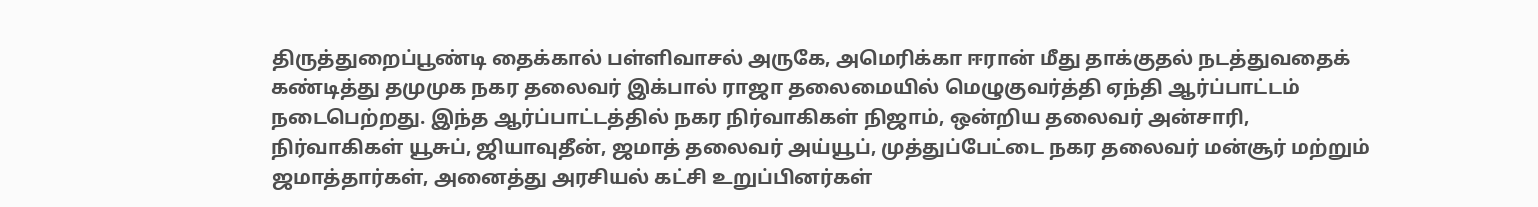திருத்துறைப்பூண்டி தைக்கால் பள்ளிவாசல் அருகே, அமெரிக்கா ஈரான் மீது தாக்குதல் நடத்துவதைக் கண்டித்து தமுமுக நகர தலைவர் இக்பால் ராஜா தலைமையில் மெழுகுவர்த்தி ஏந்தி ஆர்ப்பாட்டம் நடைபெற்றது. இந்த ஆர்ப்பாட்டத்தில் நகர நிர்வாகிகள் நிஜாம், ஒன்றிய தலைவர் அன்சாரி, நிர்வாகிகள் யூசுப், ஜியாவுதீன், ஜமாத் தலைவர் அய்யூப், முத்துப்பேட்டை நகர தலைவர் மன்சூர் மற்றும் ஜமாத்தார்கள், அனைத்து அரசியல் கட்சி உறுப்பினர்கள்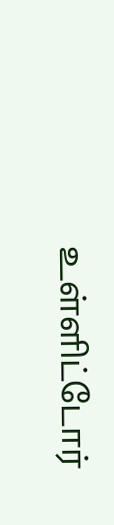உள்ளிட்டோர்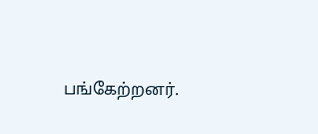பங்கேற்றனர்.